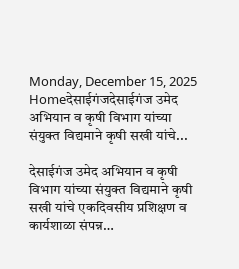Monday, December 15, 2025
Homeदेसाईगंजदेसाईगंज उमेद अभियान व कृषी विभाग यांच्या संयुक्त विद्यमाने कृषी सखी यांचे...

देसाईगंज उमेद अभियान व कृषी विभाग यांच्या संयुक्त विद्यमाने कृषी सखी यांचे एकदिवसीय प्रशिक्षण व कार्यशाळा संपन्न…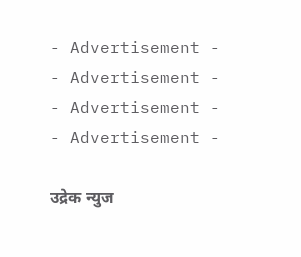- Advertisement -
- Advertisement -
- Advertisement -
- Advertisement -

उद्रेक न्युज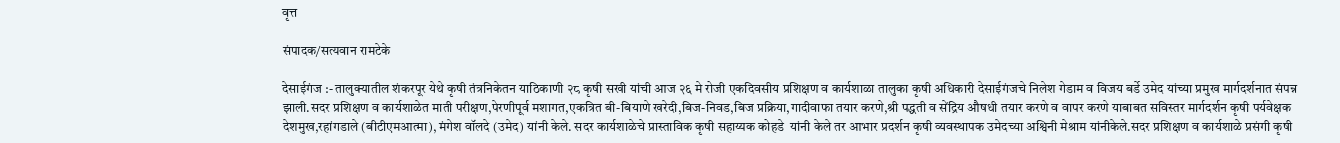वृत्त

संपादक/सत्यवान रामटेके

देसाईगंज :- तालुक्यातील शंकरपूर येथे कृषी तंत्रनिकेतन याठिकाणी २८ कृषी सखी यांची आज २६ मे रोजी एकदिवसीय प्रशिक्षण व कार्यशाळा तालुका कृषी अधिकारी देसाईगंजचे निलेश गेडाम व विजय बर्डे उमेद यांच्या प्रमुख मार्गदर्शनात संपन्न झाली.सदर प्रशिक्षण व कार्यशाळेत माती परीक्षण,पेरणीपूर्व मशागत,एकत्रित बी-बियाणे खरेदी,बिज-निवड,बिज प्रक्रिया,गादीवाफा तयार करणे,श्री पद्धती व सेंद्रिय औषधी तयार करणे व वापर करणे याबाबत सविस्तर मार्गदर्शन कृषी पर्यवेक्षक देशमुख,रहांगडाले (बीटीएमआत्मा), मंगेश वॉलदे (उमेद) यांनी केले. सदर कार्यशाळेचे प्रास्ताविक कृषी सहाय्यक कोहडे  यांनी केले तर आभार प्रदर्शन कृषी व्यवस्थापक उमेदच्या अश्विनी मेश्राम यांनीकेले.सदर प्रशिक्षण व कार्यशाळे प्रसंगी कृषी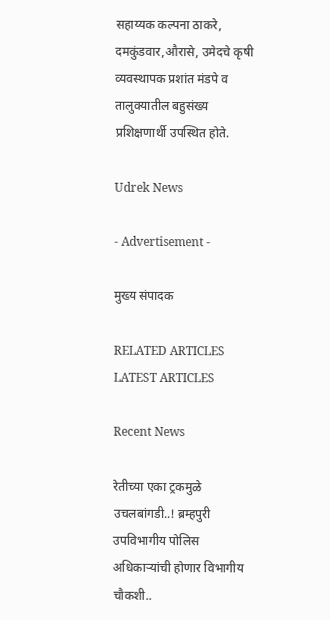सहाय्यक कल्पना ठाकरे, दमकुंडवार,औरासे, उमेदचे कृषी व्यवस्थापक प्रशांत मंडपे व तालुक्यातील बहुसंख्य प्रशिक्षणार्थी उपस्थित होते.

Udrek News

- Advertisement -

मुख्य संपादक

RELATED ARTICLES
LATEST ARTICLES

Recent News

रेतीच्या एका ट्रकमुळे उचलबांगडी..! ब्रम्हपुरी उपविभागीय पोलिस अधिकाऱ्यांची होणार विभागीय चौकशी..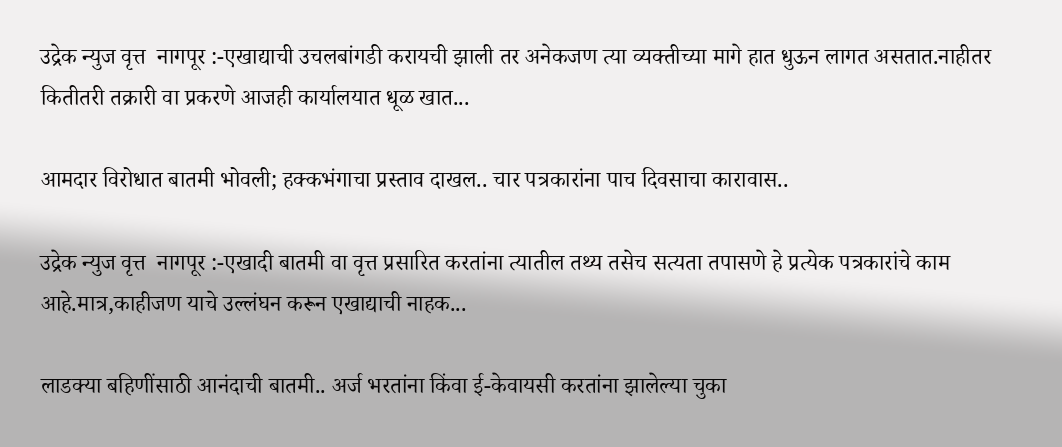उद्रेक न्युज वृत्त  नागपूर :-एखाद्याची उचलबांगडी करायची झाली तर अनेकजण त्या व्यक्तीच्या मागे हात धुऊन लागत असतात.नाहीतर कितीतरी तक्रारी वा प्रकरणे आजही कार्यालयात धूळ खात...

आमदार विरोधात बातमी भोवली; हक्कभंगाचा प्रस्ताव दाखल.. चार पत्रकारांना पाच दिवसाचा कारावास..

उद्रेक न्युज वृत्त  नागपूर :-एखादी बातमी वा वृत्त प्रसारित करतांना त्यातील तथ्य तसेच सत्यता तपासणे हे प्रत्येक पत्रकारांचे काम आहे.मात्र,काहीजण याचे उल्लंघन करून एखाद्याची नाहक...

लाडक्या बहिणींसाठी आनंदाची बातमी.. अर्ज भरतांना किंवा ई-केवायसी करतांना झालेल्या चुका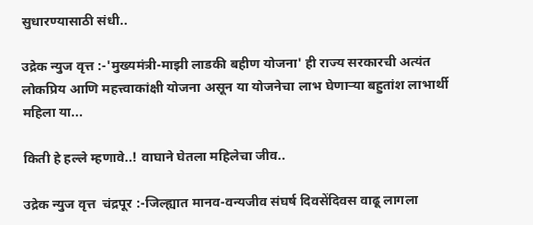सुधारण्यासाठी संधी..

उद्रेक न्युज वृत्त :-'मुख्यमंत्री-माझी लाडकी बहीण योजना' ही राज्य सरकारची अत्यंत लोकप्रिय आणि महत्त्वाकांक्षी योजना असून या योजनेचा लाभ घेणाऱ्या बहुतांश लाभार्थी महिला या...

किती हे हल्ले म्हणावे..! वाघाने घेतला महिलेचा जीव..

उद्रेक न्युज वृत्त  चंद्रपूर :-जिल्ह्यात मानव-वन्यजीव संघर्ष दिवसेंदिवस वाढू लागला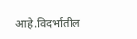आहे.विदर्भातील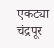एकट्या चंद्रपूर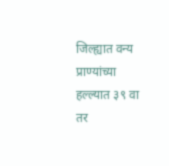जिल्ह्यात वन्य प्राण्यांच्या हल्ल्यात ३९ वा तर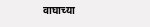वाघाच्या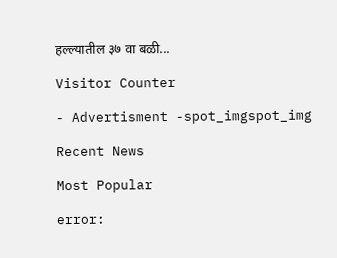हल्ल्यातील ३७ वा बळी...

Visitor Counter

- Advertisment -spot_imgspot_img

Recent News

Most Popular

error: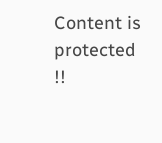Content is protected !!